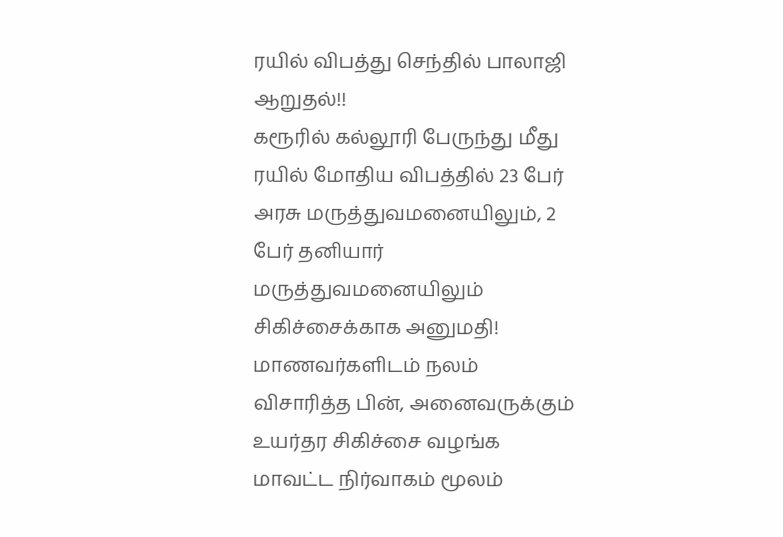ரயில் விபத்து செந்தில் பாலாஜி ஆறுதல்!!
கரூரில் கல்லூரி பேருந்து மீது ரயில் மோதிய விபத்தில் 23 பேர் அரசு மருத்துவமனையிலும், 2 பேர் தனியார் மருத்துவமனையிலும் சிகிச்சைக்காக அனுமதி!
மாணவர்களிடம் நலம் விசாரித்த பின், அனைவருக்கும் உயர்தர சிகிச்சை வழங்க மாவட்ட நிர்வாகம் மூலம்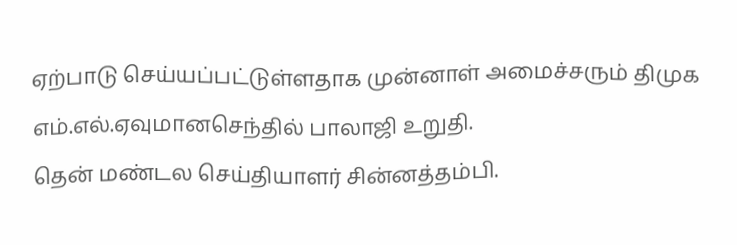ஏற்பாடு செய்யப்பட்டுள்ளதாக முன்னாள் அமைச்சரும் திமுக எம்.எல்.ஏவுமானசெந்தில் பாலாஜி உறுதி.
தென் மண்டல செய்தியாளர் சின்னத்தம்பி.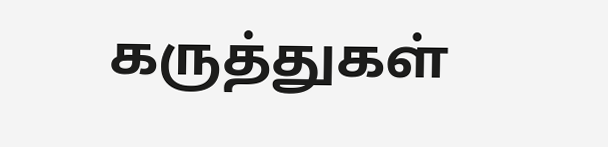கருத்துகள்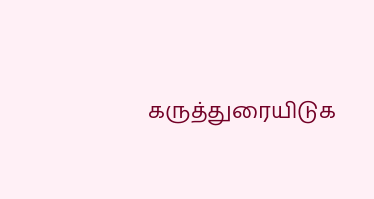கருத்துரையிடுக